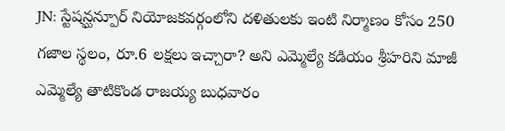JN: స్టేషన్ఘన్పూర్ నియోజకవర్గంలోని దళితులకు ఇంటి నిర్మాణం కోసం 250 గజాల స్థలం, రూ.6 లక్షలు ఇచ్చారా? అని ఎమ్మెల్యే కడియం శ్రీహరిని మాజీ ఎమ్మెల్యే తాటికొండ రాజయ్య బుధవారం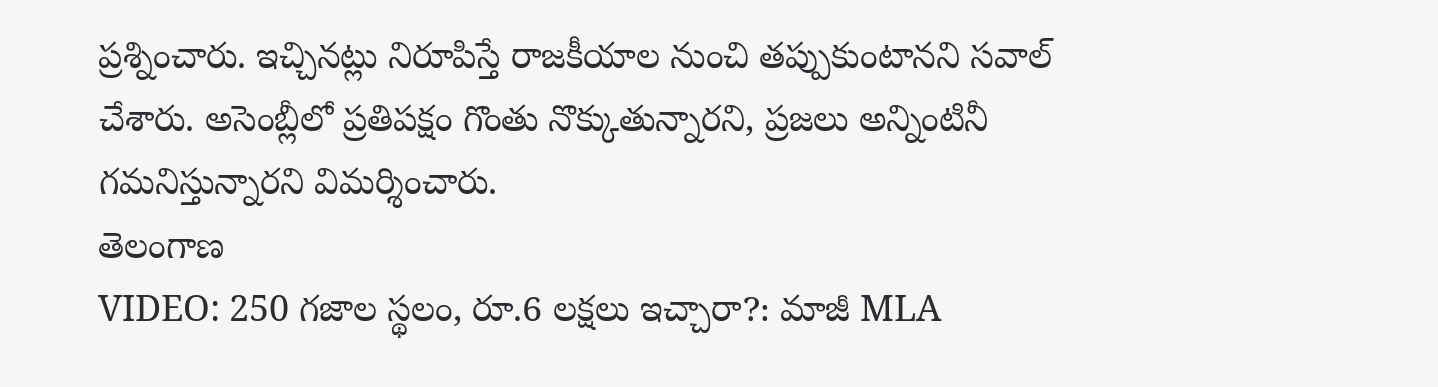ప్రశ్నించారు. ఇచ్చినట్లు నిరూపిస్తే రాజకీయాల నుంచి తప్పుకుంటానని సవాల్ చేశారు. అసెంబ్లీలో ప్రతిపక్షం గొంతు నొక్కుతున్నారని, ప్రజలు అన్నింటినీ గమనిస్తున్నారని విమర్శించారు.
తెలంగాణ
VIDEO: 250 గజాల స్థలం, రూ.6 లక్షలు ఇచ్చారా?: మాజీ MLA